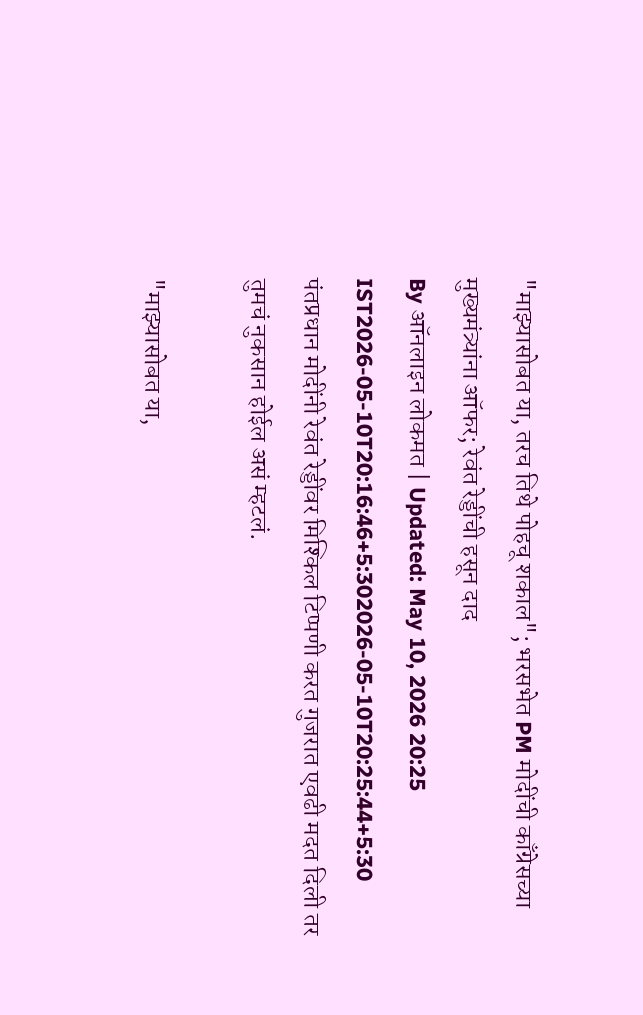"माझ्यासोबत या, तरच तिथे पोहचू शकाल"; भरसभेत PM मोदींची काँग्रेसच्या मुख्यमंत्र्यांना ऑफर; रेवंत रेड्डींची हसून दाद
By ऑनलाइन लोकमत | Updated: May 10, 2026 20:25 IST2026-05-10T20:16:46+5:302026-05-10T20:25:44+5:30
पंतप्रधान मोदींनी रेवंत रेड्डींवर मिश्किल टिप्पणी करत गुजरात एवढी मदत दिली तर तुमचं नुकसान होईल असं म्हटलं.

"माझ्यासोबत या,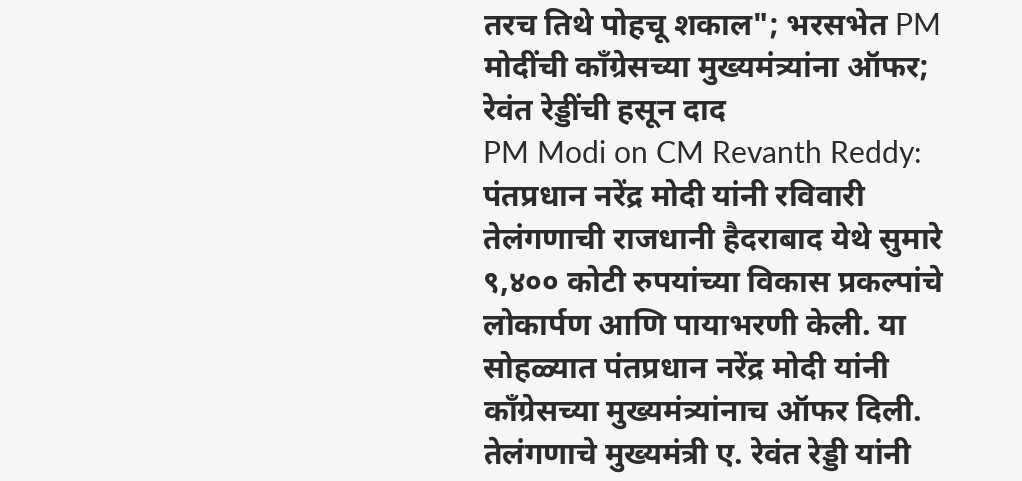तरच तिथे पोहचू शकाल"; भरसभेत PM मोदींची काँग्रेसच्या मुख्यमंत्र्यांना ऑफर; रेवंत रेड्डींची हसून दाद
PM Modi on CM Revanth Reddy: पंतप्रधान नरेंद्र मोदी यांनी रविवारी तेलंगणाची राजधानी हैदराबाद येथे सुमारे ९,४०० कोटी रुपयांच्या विकास प्रकल्पांचे लोकार्पण आणि पायाभरणी केली. या सोहळ्यात पंतप्रधान नरेंद्र मोदी यांनी काँग्रेसच्या मुख्यमंत्र्यांनाच ऑफर दिली. तेलंगणाचे मुख्यमंत्री ए. रेवंत रेड्डी यांनी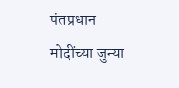पंतप्रधान मोदींच्या जुन्या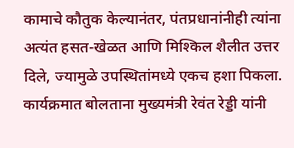कामाचे कौतुक केल्यानंतर, पंतप्रधानांनीही त्यांना अत्यंत हसत-खेळत आणि मिश्किल शैलीत उत्तर दिले, ज्यामुळे उपस्थितांमध्ये एकच हशा पिकला.
कार्यक्रमात बोलताना मुख्यमंत्री रेवंत रेड्डी यांनी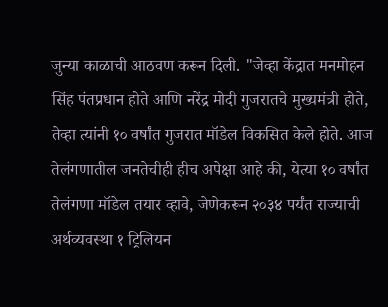जुन्या काळाची आठवण करून दिली. "जेव्हा केंद्रात मनमोहन सिंह पंतप्रधान होते आणि नरेंद्र मोदी गुजरातचे मुख्यमंत्री होते, तेव्हा त्यांनी १० वर्षांत गुजरात मॉडेल विकसित केले होते. आज तेलंगणातील जनतेचीही हीच अपेक्षा आहे की, येत्या १० वर्षांत तेलंगणा मॉडेल तयार व्हावे, जेणेकरून २०३४ पर्यंत राज्याची अर्थव्यवस्था १ ट्रिलियन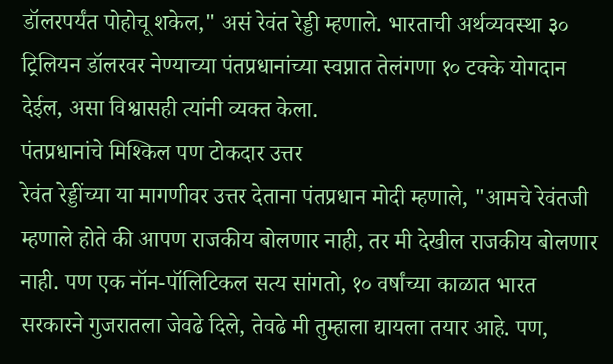डॉलरपर्यंत पोहोचू शकेल," असं रेवंत रेड्डी म्हणाले. भारताची अर्थव्यवस्था ३० ट्रिलियन डॉलरवर नेण्याच्या पंतप्रधानांच्या स्वप्नात तेलंगणा १० टक्के योगदान देईल, असा विश्वासही त्यांनी व्यक्त केला.
पंतप्रधानांचे मिश्किल पण टोकदार उत्तर
रेवंत रेड्डींच्या या मागणीवर उत्तर देताना पंतप्रधान मोदी म्हणाले, "आमचे रेवंतजी म्हणाले होते की आपण राजकीय बोलणार नाही, तर मी देखील राजकीय बोलणार नाही. पण एक नॉन-पॉलिटिकल सत्य सांगतो, १० वर्षांच्या काळात भारत सरकारने गुजरातला जेवढे दिले, तेवढे मी तुम्हाला द्यायला तयार आहे. पण,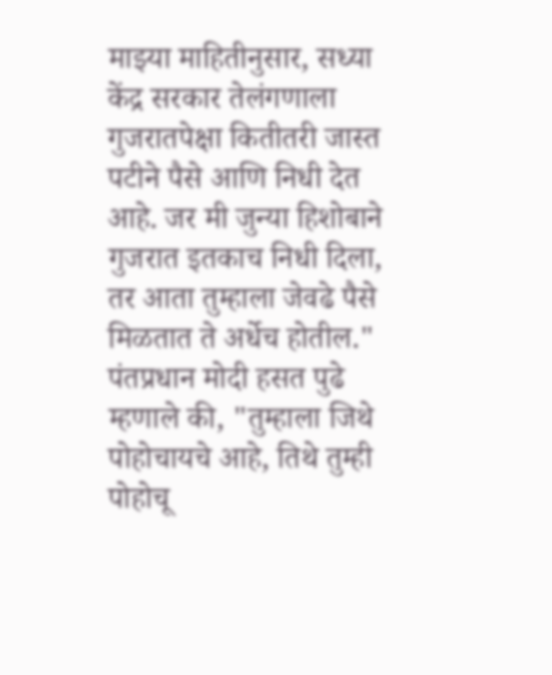माझ्या माहितीनुसार, सध्या केंद्र सरकार तेलंगणाला गुजरातपेक्षा कितीतरी जास्त पटीने पैसे आणि निधी देत आहे. जर मी जुन्या हिशोबाने गुजरात इतकाच निधी दिला, तर आता तुम्हाला जेवढे पैसे मिळतात ते अर्धेच होतील."
पंतप्रधान मोदी हसत पुढे म्हणाले की, "तुम्हाला जिथे पोहोचायचे आहे, तिथे तुम्ही पोहोचू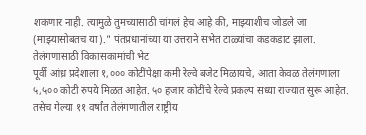शकणार नाही. त्यामुळे तुमच्यासाठी चांगलं हेच आहे की, माझ्याशीच जोडले जा (माझ्यासोबतच या)." पंतप्रधानांच्या या उत्तराने सभेत टाळ्यांचा कडकडाट झाला.
तेलंगणासाठी विकासकामांची भेट
पूर्वी आंध्र प्रदेशाला १,००० कोटींपेक्षा कमी रेल्वे बजेट मिळायचे, आता केवळ तेलंगणाला ५,५०० कोटी रुपये मिळत आहेत. ५० हजार कोटींचे रेल्वे प्रकल्प सध्या राज्यात सुरू आहेत. तसेच गेल्या ११ वर्षांत तेलंगणातील राष्ट्रीय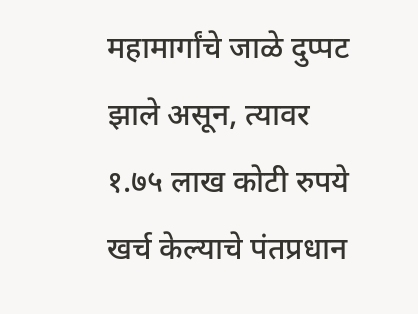महामार्गांचे जाळे दुप्पट झाले असून, त्यावर १.७५ लाख कोटी रुपये खर्च केल्याचे पंतप्रधान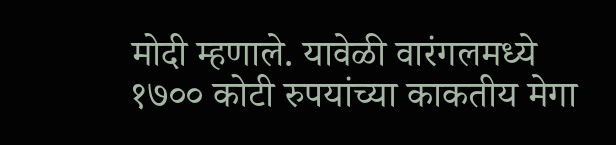मोदी म्हणाले. यावेळी वारंगलमध्ये १७०० कोटी रुपयांच्या काकतीय मेगा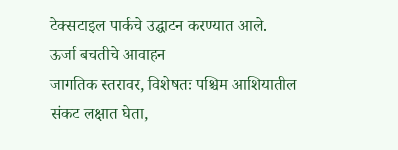टेक्सटाइल पार्कचे उद्घाटन करण्यात आले.
ऊर्जा बचतीचे आवाहन
जागतिक स्तरावर, विशेषतः पश्चिम आशियातील संकट लक्षात घेता,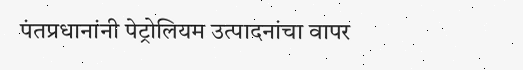पंतप्रधानांनी पेट्रोलियम उत्पादनांचा वापर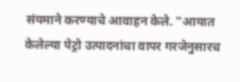संयमाने करण्याचे आवाहन केले. "आयात केलेल्या पेट्रो उत्पादनांचा वापर गरजेनुसारच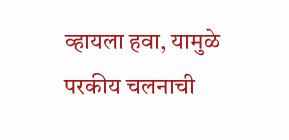व्हायला हवा, यामुळे परकीय चलनाची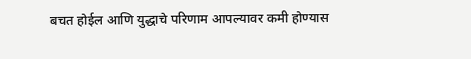बचत होईल आणि युद्धाचे परिणाम आपल्यावर कमी होण्यास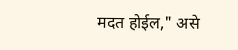मदत होईल," असे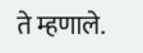ते म्हणाले.